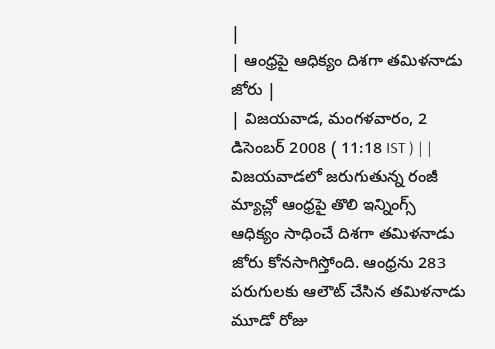|
| ఆంధ్రపై ఆధిక్యం దిశగా తమిళనాడు జోరు |
| విజయవాడ, మంగళవారం, 2 డిసెంబర్ 2008 ( 11:18 IST ) | |
విజయవాడలో జరుగుతున్న రంజీ మ్యాచ్లో ఆంధ్రపై తొలి ఇన్నింగ్స్ ఆధిక్యం సాధించే దిశగా తమిళనాడు జోరు కోనసాగిస్తోంది. ఆంధ్రను 283 పరుగులకు ఆలౌట్ చేసిన తమిళనాడు మూడో రోజు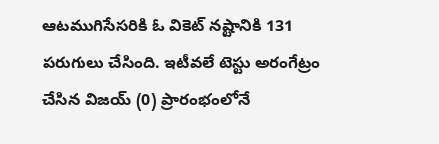ఆటముగిసేసరికి ఓ వికెట్ నష్టానికి 131 పరుగులు చేసింది. ఇటీవలే టెస్టు అరంగేట్రం చేసిన విజయ్ (0) ప్రారంభంలోనే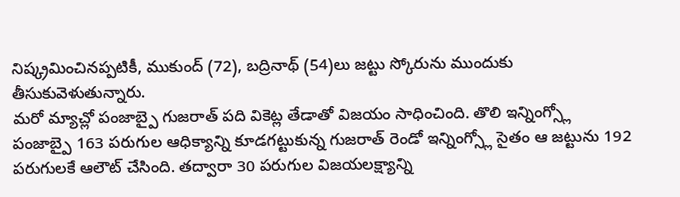నిష్క్రమించినప్పటికీ, ముకుంద్ (72), బద్రినాథ్ (54)లు జట్టు స్కోరును ముందుకు తీసుకువెళుతున్నారు.
మరో మ్యాచ్లో పంజాబ్పై గుజరాత్ పది వికెట్ల తేడాతో విజయం సాధించింది. తొలి ఇన్నింగ్స్లో పంజాబ్పై 163 పరుగుల ఆధిక్యాన్ని కూడగట్టుకున్న గుజరాత్ రెండో ఇన్నింగ్స్లో సైతం ఆ జట్టును 192 పరుగులకే ఆలౌట్ చేసింది. తద్వారా 30 పరుగుల విజయలక్ష్యాన్ని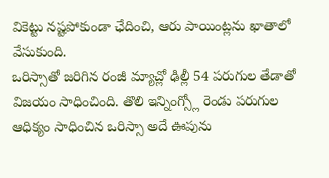వికెట్టు నష్టపోకుండా ఛేదించి, ఆరు పాయింట్లను ఖాతాలో వేసుకుంది.
ఒరిస్సాతో జరిగిన రంజీ మ్యాచ్లో ఢిల్లీ 54 పరుగుల తేడాతో విజయం సాధించింది. తొలి ఇన్నింగ్స్లో రెండు పరుగుల ఆధిక్యం సాధించిన ఒరిస్సా అదే ఊపును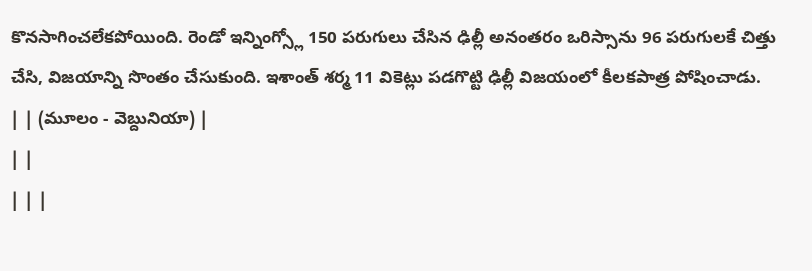కొనసాగించలేకపోయింది. రెండో ఇన్నింగ్స్లో 150 పరుగులు చేసిన ఢిల్లీ అనంతరం ఒరిస్సాను 96 పరుగులకే చిత్తు చేసి, విజయాన్ని సొంతం చేసుకుంది. ఇశాంత్ శర్మ 11 వికెట్లు పడగొట్టి ఢిల్లీ విజయంలో కీలకపాత్ర పోషించాడు.
| | (మూలం - వెబ్దునియా) |
| |
| | |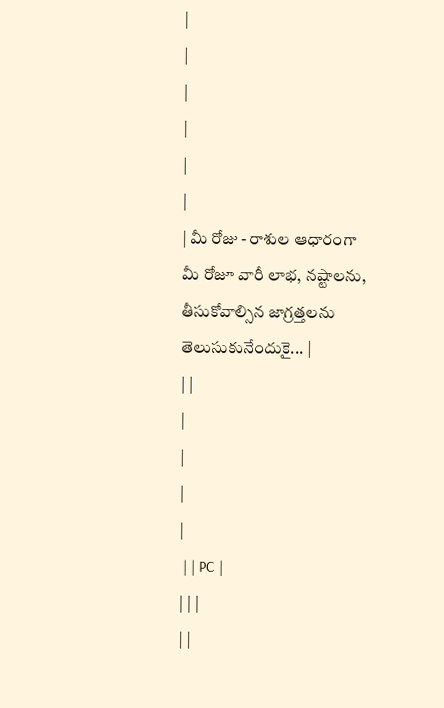|
|
|
|
|
|
| మీ రోజు - రాశుల ఆధారంగా మీ రోజూ వారీ లాభ, నష్టాలను, తీసుకోవాల్సిన జాగ్రత్తలను తెలుసుకునేందుకై... |
| |
|
|
|
|
 | | PC |
| | |
| |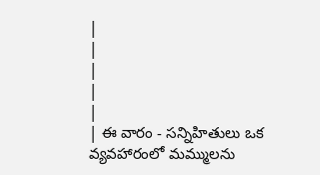|
|
|
|
|
| ఈ వారం - సన్నిహితులు ఒక వ్యవహారంలో మమ్ములను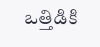ఒత్తిడికి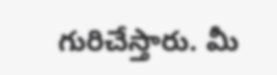గురిచేస్తారు. మీ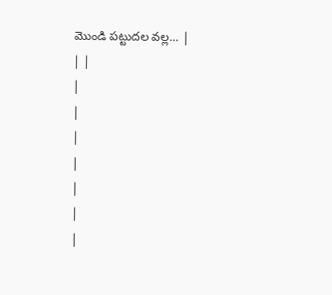మొండి పట్టుదల వల్ల... |
| |
|
|
|
|
|
|
|